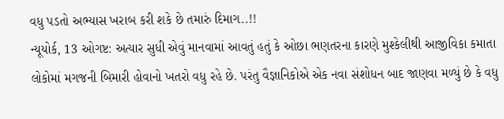વધુ પડતો અભ્યાસ ખરાબ કરી શકે છે તમારું દિમાગ..!!
ન્યૂયોર્ક, 13 ઓગષ્ટ: અત્યાર સુધી એવું માનવામાં આવતું હતું કે ઓછા ભણતરના કારણે મુશ્કેલીથી આજીવિકા કમાતા લોકોમાં મગજની બિમારી હોવાનો ખતરો વધુ રહે છે. પરંતુ વૈજ્ઞાનિકોએ એક નવા સંશોધન બાદ જાણવા મળ્યું છે કે વધુ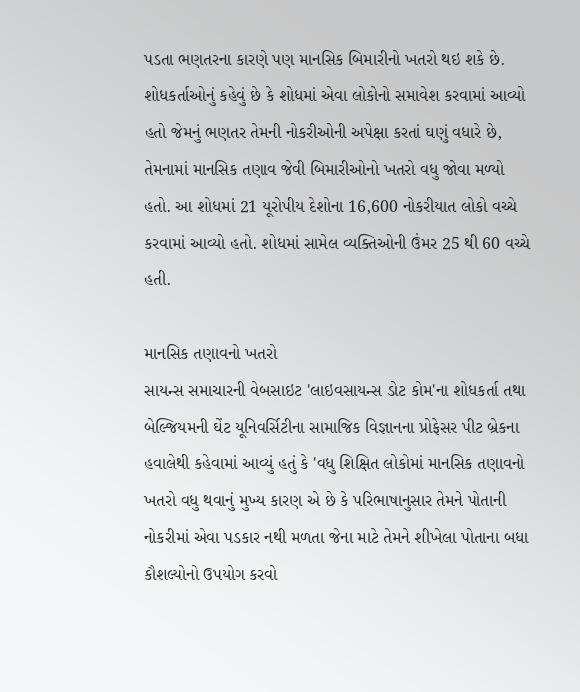પડતા ભણતરના કારણે પણ માનસિક બિમારીનો ખતરો થઇ શકે છે.
શોધકર્તાઓનું કહેવું છે કે શોધમાં એવા લોકોનો સમાવેશ કરવામાં આવ્યો હતો જેમનું ભણતર તેમની નોકરીઓની અપેક્ષા કરતાં ઘણું વધારે છે, તેમનામાં માનસિક તણાવ જેવી બિમારીઓનો ખતરો વધુ જોવા મળ્યો હતો. આ શોધમાં 21 યૂરોપીય દેશોના 16,600 નોકરીયાત લોકો વચ્ચે કરવામાં આવ્યો હતો. શોધમાં સામેલ વ્યક્તિઓની ઉંમર 25 થી 60 વચ્ચે હતી.

માનસિક તણાવનો ખતરો
સાયન્સ સમાચારની વેબસાઇટ 'લાઇવસાયન્સ ડોટ કોમ'ના શોધકર્તા તથા બેલ્જિયમની ઘેંટ યૂનિવર્સિટીના સામાજિક વિજ્ઞાનના પ્રોફેસર પીટ બ્રેકના હવાલેથી કહેવામાં આવ્યું હતું કે 'વધુ શિક્ષિત લોકોમાં માનસિક તણાવનો ખતરો વધુ થવાનું મુખ્ય કારણ એ છે કે પરિભાષાનુસાર તેમને પોતાની નોકરીમાં એવા પડકાર નથી મળતા જેના માટે તેમને શીખેલા પોતાના બધા કૌશલ્યોનો ઉપયોગ કરવો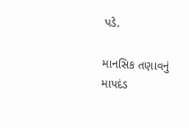પડે.

માનસિક તણાવનું માપદંડ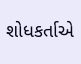શોધકર્તાએ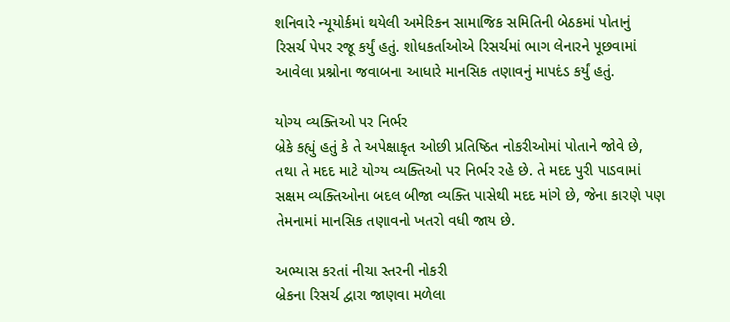શનિવારે ન્યૂયોર્કમાં થયેલી અમેરિકન સામાજિક સમિતિની બેઠકમાં પોતાનું રિસર્ચ પેપર રજૂ કર્યું હતું. શોધકર્તાઓએ રિસર્ચમાં ભાગ લેનારને પૂછવામાં આવેલા પ્રશ્નોના જવાબના આધારે માનસિક તણાવનું માપદંડ કર્યું હતું.

યોગ્ય વ્યક્તિઓ પર નિર્ભર
બ્રેકે કહ્યું હતું કે તે અપેક્ષાકૃત ઓછી પ્રતિષ્ઠિત નોકરીઓમાં પોતાને જોવે છે, તથા તે મદદ માટે યોગ્ય વ્યક્તિઓ પર નિર્ભર રહે છે. તે મદદ પુરી પાડવામાં સક્ષમ વ્યક્તિઓના બદલ બીજા વ્યક્તિ પાસેથી મદદ માંગે છે, જેના કારણે પણ તેમનામાં માનસિક તણાવનો ખતરો વધી જાય છે.

અભ્યાસ કરતાં નીચા સ્તરની નોકરી
બ્રેકના રિસર્ચ દ્વારા જાણવા મળેલા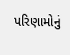પરિણામોનું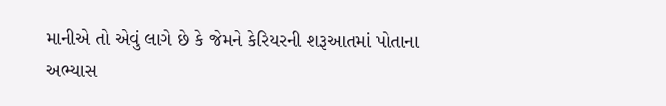માનીએ તો એવું લાગે છે કે જેમને કેરિયરની શરૂઆતમાં પોતાના અભ્યાસ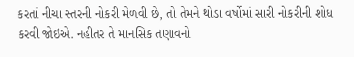કરતાં નીચા સ્તરની નોકરી મેળવી છે, તો તેમને થોડા વર્ષોમાં સારી નોકરીની શોધ કરવી જોઇએ. નહીતર તે માનસિક તણાવનો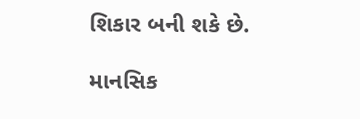શિકાર બની શકે છે.

માનસિક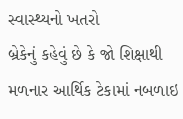સ્વાસ્થ્યનો ખતરો
બ્રેકેનું કહેવું છે કે જો શિક્ષાથી મળનાર આર્થિક ટેકામાં નબળાઇ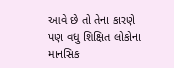આવે છે તો તેના કારણે પણ વધુ શિક્ષિત લોકોના માનસિક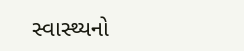સ્વાસ્થ્યનો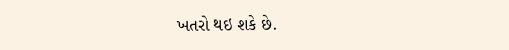ખતરો થઇ શકે છે.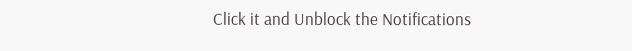Click it and Unblock the Notifications